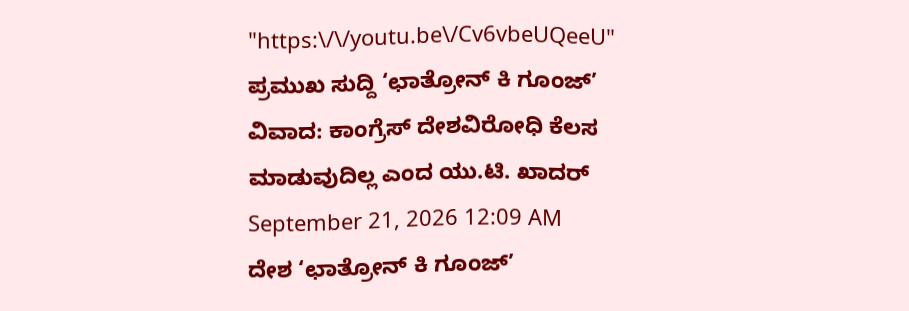"https:\/\/youtu.be\/Cv6vbeUQeeU"
ಪ್ರಮುಖ ಸುದ್ದಿ ‘ಛಾತ್ರೋನ್ ಕಿ ಗೂಂಜ್’ ವಿವಾದ: ಕಾಂಗ್ರೆಸ್ ದೇಶವಿರೋಧಿ ಕೆಲಸ ಮಾಡುವುದಿಲ್ಲ ಎಂದ ಯು.ಟಿ. ಖಾದರ್ September 21, 2026 12:09 AM
ದೇಶ ‘ಛಾತ್ರೋನ್ ಕಿ ಗೂಂಜ್’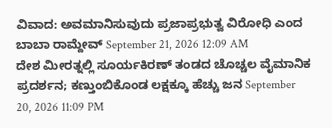ವಿವಾದ: ಅವಮಾನಿಸುವುದು ಪ್ರಜಾಪ್ರಭುತ್ವ ವಿರೋಧಿ ಎಂದ ಬಾಬಾ ರಾಮ್ದೇವ್ September 21, 2026 12:09 AM
ದೇಶ ಮೀರತ್ನಲ್ಲಿ ಸೂರ್ಯಕಿರಣ್ ತಂಡದ ಚೊಚ್ಚಲ ವೈಮಾನಿಕ ಪ್ರದರ್ಶನ; ಕಣ್ತುಂಬಿಕೊಂಡ ಲಕ್ಷಕ್ಕೂ ಹೆಚ್ಚು ಜನ September 20, 2026 11:09 PM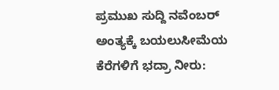ಪ್ರಮುಖ ಸುದ್ದಿ ನವೆಂಬರ್ ಅಂತ್ಯಕ್ಕೆ ಬಯಲುಸೀಮೆಯ ಕೆರೆಗಳಿಗೆ ಭದ್ರಾ ನೀರು: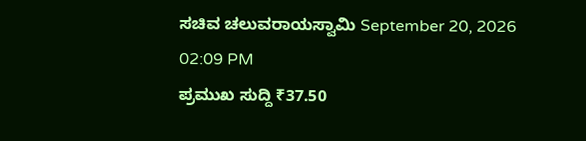ಸಚಿವ ಚಲುವರಾಯಸ್ವಾಮಿ September 20, 2026 02:09 PM
ಪ್ರಮುಖ ಸುದ್ದಿ ₹37.50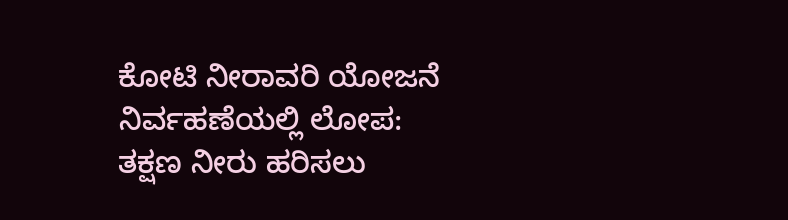ಕೋಟಿ ನೀರಾವರಿ ಯೋಜನೆ ನಿರ್ವಹಣೆಯಲ್ಲಿ ಲೋಪ: ತಕ್ಷಣ ನೀರು ಹರಿಸಲು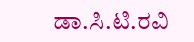ಡಾ.ಸಿ.ಟಿ.ರವಿ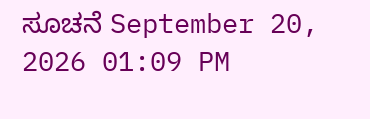ಸೂಚನೆ September 20, 2026 01:09 PM